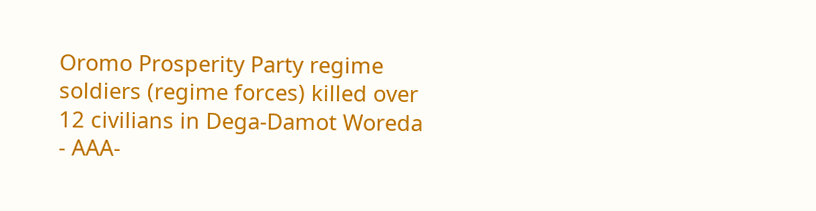Oromo Prosperity Party regime soldiers (regime forces) killed over 12 civilians in Dega-Damot Woreda
- AAA-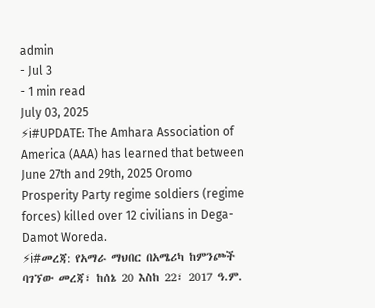admin
- Jul 3
- 1 min read
July 03, 2025
⚡ℹ#UPDATE: The Amhara Association of America (AAA) has learned that between June 27th and 29th, 2025 Oromo Prosperity Party regime soldiers (regime forces) killed over 12 civilians in Dega-Damot Woreda.
⚡ℹ#መረጃ: የአማራ ማህበር በአሜሪካ ከምንጮች ባገኘው መረጃ፣ ከሰኔ 20 እስከ 22፣ 2017 ዓ.ም.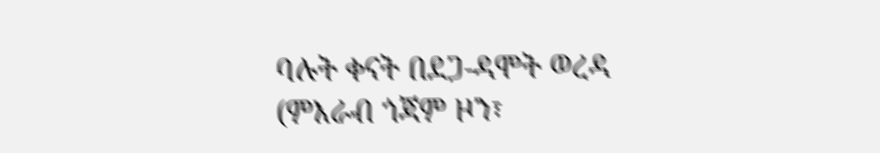ባሉት ቀናት በደጋ-ዳሞት ወረዳ (ምእራብ ጎጃም ዞን፣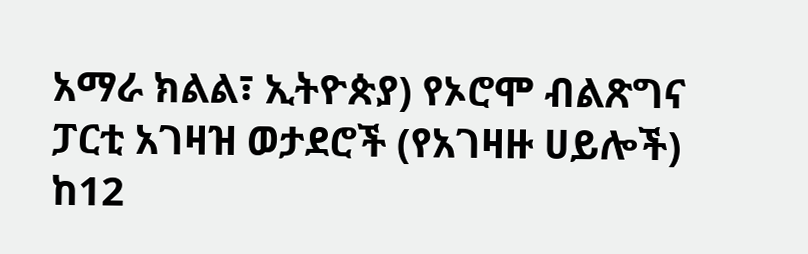አማራ ክልል፣ ኢትዮጵያ) የኦሮሞ ብልጽግና ፓርቲ አገዛዝ ወታደሮች (የአገዛዙ ሀይሎች) ከ12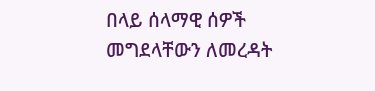በላይ ሰላማዊ ሰዎች መግደላቸውን ለመረዳት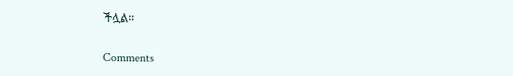ችሏል።


Comments